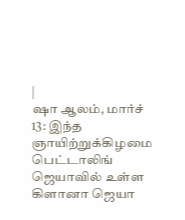|
ஷா ஆலம், மார்ச் 13: இந்த ஞாயிற்றுக்கிழமை பெட்டாலிங் ஜெயாவில் உள்ள கிளானா ஜெயா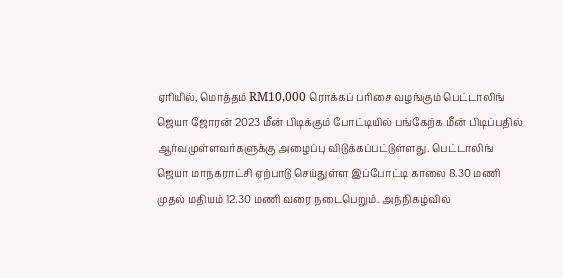ஏரியில், மொத்தம் RM10,000 ரொக்கப் பரிசை வழங்கும் பெட்டாலிங் ஜெயா ஜோரன் 2023 மீன் பிடிக்கும் போட்டியில் பங்கேற்க மீன் பிடிப்பதில் ஆர்வமுள்ளவர்களுக்கு அழைப்பு விடுக்கப்பட்டுள்ளது. பெட்டாலிங் ஜெயா மாநகராட்சி ஏற்பாடு செய்துள்ள இப்போட்டி காலை 8.30 மணி முதல் மதியம் 12.30 மணி வரை நடைபெறும். அந்நிகழ்வில்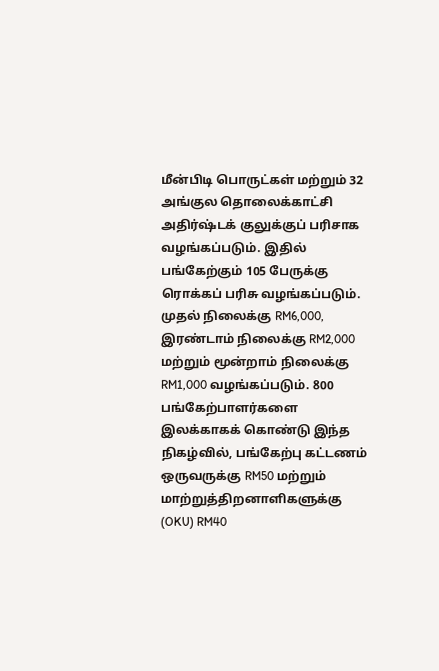மீன்பிடி பொருட்கள் மற்றும் 32 அங்குல தொலைக்காட்சி அதிர்ஷ்டக் குலுக்குப் பரிசாக வழங்கப்படும். இதில் பங்கேற்கும் 105 பேருக்கு ரொக்கப் பரிசு வழங்கப்படும். முதல் நிலைக்கு RM6,000, இரண்டாம் நிலைக்கு RM2,000 மற்றும் மூன்றாம் நிலைக்கு RM1,000 வழங்கப்படும். 800 பங்கேற்பாளர்களை இலக்காகக் கொண்டு இந்த நிகழ்வில், பங்கேற்பு கட்டணம் ஒருவருக்கு RM50 மற்றும் மாற்றுத்திறனாளிகளுக்கு (OKU) RM40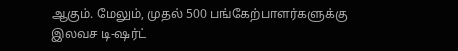ஆகும். மேலும், முதல் 500 பங்கேற்பாளர்களுக்கு இலவச டி-ஷர்ட்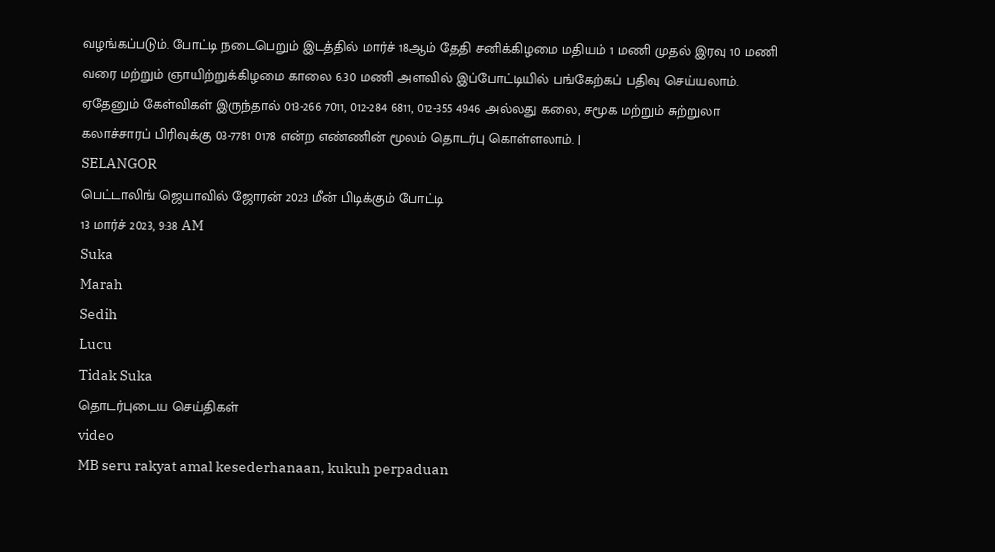வழங்கப்படும். போட்டி நடைபெறும் இடத்தில் மார்ச் 18ஆம் தேதி சனிக்கிழமை மதியம் 1 மணி முதல் இரவு 10 மணி வரை மற்றும் ஞாயிற்றுக்கிழமை காலை 6.30 மணி அளவில் இப்போட்டியில் பங்கேற்கப் பதிவு செய்யலாம். ஏதேனும் கேள்விகள் இருந்தால் 013-266 7011, 012-284 6811, 012-355 4946 அல்லது கலை, சமூக மற்றும் சுற்றுலா கலாச்சாரப் பிரிவுக்கு 03-7781 0178 என்ற எண்ணின் மூலம் தொடர்பு கொள்ளலாம். |
SELANGOR
பெட்டாலிங் ஜெயாவில் ஜோரன் 2023 மீன் பிடிக்கும் போட்டி
13 மார்ச் 2023, 9:38 AM
Suka
Marah
Sedih
Lucu
Tidak Suka
தொடர்புடைய செய்திகள்
video
MB seru rakyat amal kesederhanaan, kukuh perpaduan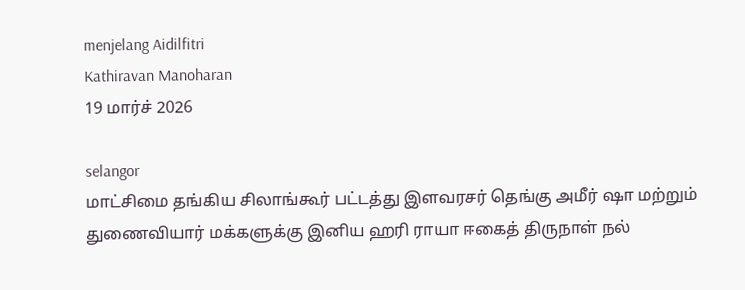menjelang Aidilfitri
Kathiravan Manoharan
19 மார்ச் 2026

selangor
மாட்சிமை தங்கிய சிலாங்கூர் பட்டத்து இளவரசர் தெங்கு அமீர் ஷா மற்றும் துணைவியார் மக்களுக்கு இனிய ஹரி ராயா ஈகைத் திருநாள் நல்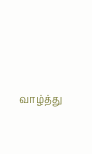வாழ்த்து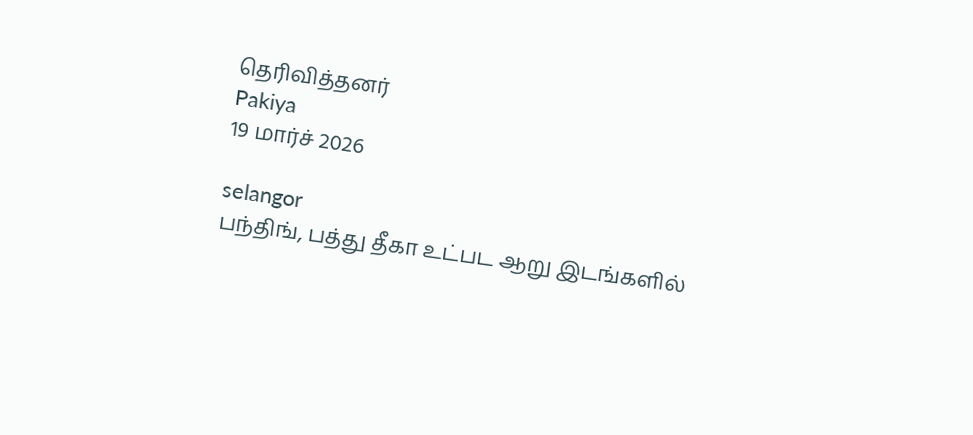தெரிவித்தனர்
Pakiya
19 மார்ச் 2026

selangor
பந்திங், பத்து தீகா உட்பட ஆறு இடங்களில்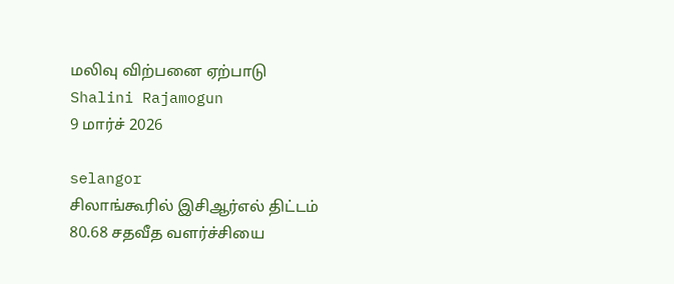மலிவு விற்பனை ஏற்பாடு
Shalini Rajamogun
9 மார்ச் 2026

selangor
சிலாங்கூரில் இசிஆர்எல் திட்டம் 80.68 சதவீத வளர்ச்சியை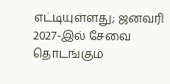எட்டியுள்ளது; ஜனவரி 2027-இல் சேவை தொடங்கும்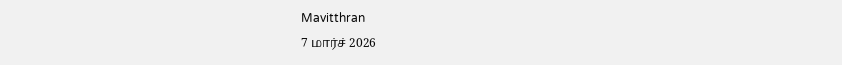Mavitthran
7 மார்ச் 2026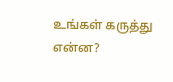உங்கள் கருத்து என்ன?